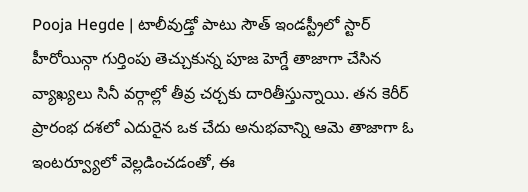Pooja Hegde | టాలీవుడ్తో పాటు సౌత్ ఇండస్ట్రీలో స్టార్ హీరోయిన్గా గుర్తింపు తెచ్చుకున్న పూజ హెగ్డే తాజాగా చేసిన వ్యాఖ్యలు సినీ వర్గాల్లో తీవ్ర చర్చకు దారితీస్తున్నాయి. తన కెరీర్ ప్రారంభ దశలో ఎదురైన ఒక చేదు అనుభవాన్ని ఆమె తాజాగా ఓ ఇంటర్వ్యూలో వెల్లడించడంతో, ఈ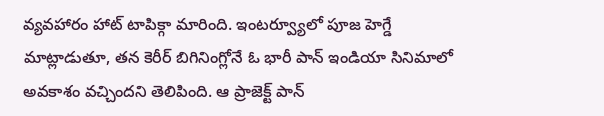వ్యవహారం హాట్ టాపిక్గా మారింది. ఇంటర్వ్యూలో పూజ హెగ్డే మాట్లాడుతూ, తన కెరీర్ బిగినింగ్లోనే ఓ భారీ పాన్ ఇండియా సినిమాలో అవకాశం వచ్చిందని తెలిపింది. ఆ ప్రాజెక్ట్ పాన్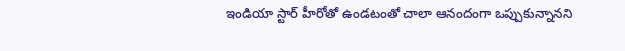ఇండియా స్టార్ హీరోతో ఉండటంతో చాలా ఆనందంగా ఒప్పుకున్నానని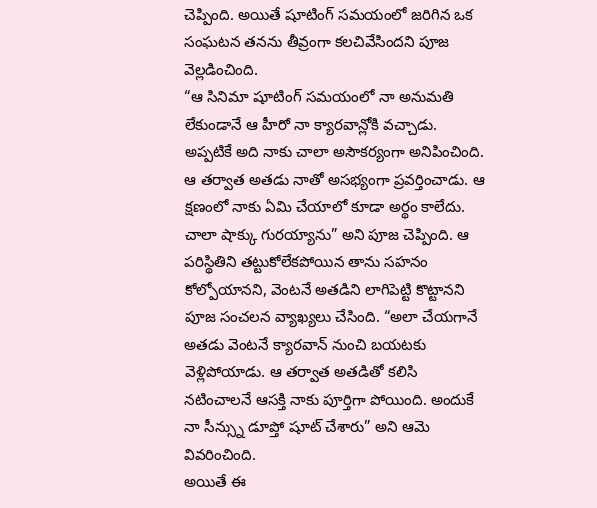చెప్పింది. అయితే షూటింగ్ సమయంలో జరిగిన ఒక సంఘటన తనను తీవ్రంగా కలచివేసిందని పూజ వెల్లడించింది.
“ఆ సినిమా షూటింగ్ సమయంలో నా అనుమతి లేకుండానే ఆ హీరో నా క్యారవాన్లోకి వచ్చాడు. అప్పటికే అది నాకు చాలా అసౌకర్యంగా అనిపించింది. ఆ తర్వాత అతడు నాతో అసభ్యంగా ప్రవర్తించాడు. ఆ క్షణంలో నాకు ఏమి చేయాలో కూడా అర్థం కాలేదు. చాలా షాక్కు గురయ్యాను” అని పూజ చెప్పింది. ఆ పరిస్థితిని తట్టుకోలేకపోయిన తాను సహనం కోల్పోయానని, వెంటనే అతడిని లాగిపెట్టి కొట్టానని పూజ సంచలన వ్యాఖ్యలు చేసింది. “అలా చేయగానే అతడు వెంటనే క్యారవాన్ నుంచి బయటకు వెళ్లిపోయాడు. ఆ తర్వాత అతడితో కలిసి నటించాలనే ఆసక్తి నాకు పూర్తిగా పోయింది. అందుకే నా సీన్స్ను డూప్తో షూట్ చేశారు” అని ఆమె వివరించింది.
అయితే ఈ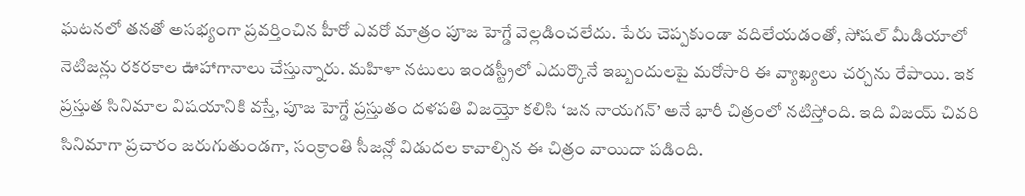ఘటనలో తనతో అసభ్యంగా ప్రవర్తించిన హీరో ఎవరో మాత్రం పూజ హెగ్డే వెల్లడించలేదు. పేరు చెప్పకుండా వదిలేయడంతో, సోషల్ మీడియాలో నెటిజన్లు రకరకాల ఊహాగానాలు చేస్తున్నారు. మహిళా నటులు ఇండస్ట్రీలో ఎదుర్కొనే ఇబ్బందులపై మరోసారి ఈ వ్యాఖ్యలు చర్చను రేపాయి. ఇక ప్రస్తుత సినిమాల విషయానికి వస్తే, పూజ హెగ్డే ప్రస్తుతం దళపతి విజయ్తో కలిసి ‘జన నాయగన్’ అనే భారీ చిత్రంలో నటిస్తోంది. ఇది విజయ్ చివరి సినిమాగా ప్రచారం జరుగుతుండగా, సంక్రాంతి సీజన్లో విడుదల కావాల్సిన ఈ చిత్రం వాయిదా పడింది.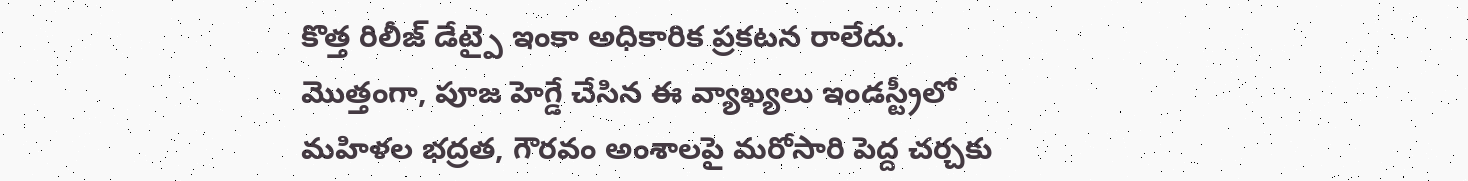కొత్త రిలీజ్ డేట్పై ఇంకా అధికారిక ప్రకటన రాలేదు. మొత్తంగా, పూజ హెగ్డే చేసిన ఈ వ్యాఖ్యలు ఇండస్ట్రీలో మహిళల భద్రత, గౌరవం అంశాలపై మరోసారి పెద్ద చర్చకు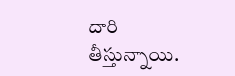దారి తీస్తున్నాయి.